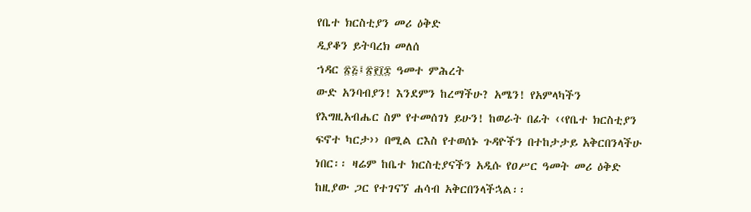የቤተ ክርስቲያን መሪ ዕቅድ
ዲያቆን ይትባረክ መለሰ
ኀዳር ፳፭፤፳፻፲፰ ዓመተ ምሕረት
ውድ አንባብያን! እንደምን ከረማችሁ? አሜን! የአምላካችን የእግዚአብሔር ስም የተመሰገነ ይሁን! ከወራት በፊት ‹‹የቤተ ክርስቲያን ፍኖተ ካርታ›› በሚል ርእስ የተወሰኑ ጉዳዮችን በተከታታይ አቅርበንላችሁ ነበር፡፡ ዛሬም ከቤተ ክርስቲያናችን አዲሱ የዐሥር ዓመት መሪ ዕቅድ ከዚያው ጋር የተገናኘ ሐሳብ አቅርበንላችኋል፡፡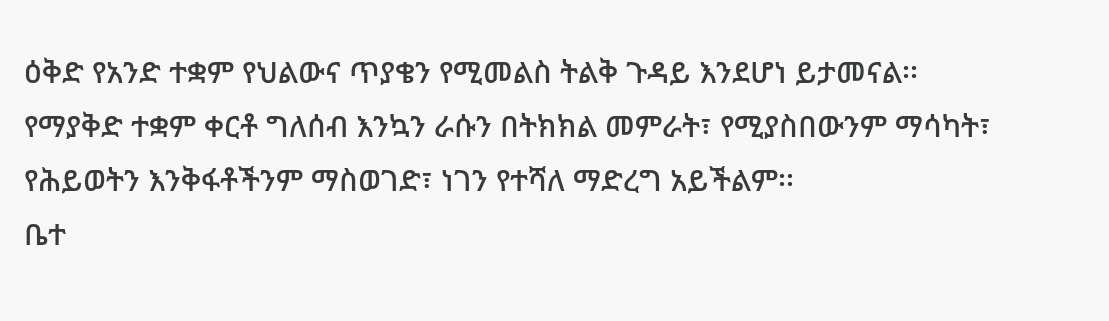ዕቅድ የአንድ ተቋም የህልውና ጥያቄን የሚመልስ ትልቅ ጉዳይ እንደሆነ ይታመናል፡፡ የማያቅድ ተቋም ቀርቶ ግለሰብ እንኳን ራሱን በትክክል መምራት፣ የሚያስበውንም ማሳካት፣ የሕይወትን እንቅፋቶችንም ማስወገድ፣ ነገን የተሻለ ማድረግ አይችልም፡፡
ቤተ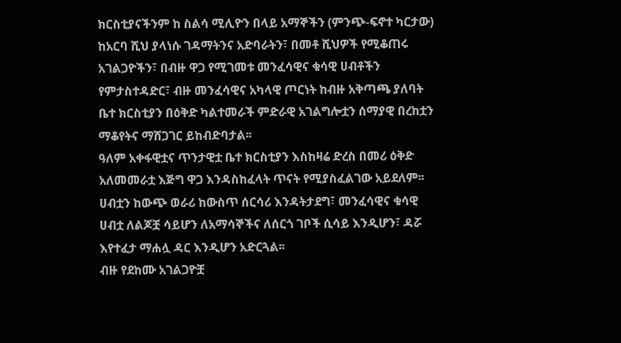ክርስቲያናችንም ከ ስልሳ ሚሊዮን በላይ አማኞችን (ምንጭ-ፍኖተ ካርታው) ከአርባ ሺህ ያላነሱ ገዳማትንና አድባራትን፣ በመቶ ሺህዎች የሚቆጠሩ አገልጋዮችን፣ በብዙ ዋጋ የሚገመቱ መንፈሳዊና ቁሳዊ ሀብቶችን የምታስተዳድር፣ ብዙ መንፈሳዊና አካላዊ ጦርነት ከብዙ አቅጣጫ ያለባት ቤተ ክርስቲያን በዕቅድ ካልተመራች ምድራዊ አገልግሎቷን ሰማያዊ በረከቷን ማቆየትና ማሸጋገር ይከብድባታል፡፡
ዓለም አቀፋዊቷና ጥንታዊቷ ቤተ ክርስቲያን እስከዛሬ ድረስ በመሪ ዕቅድ አለመመራቷ እጅግ ዋጋ እንዳስከፈላት ጥናት የሚያስፈልገው አይደለም፡፡ ሀብቷን ከውጭ ወራሪ ከውስጥ ሰርሳሪ እንዳትታደግ፣ መንፈሳዊና ቁሳዊ ሀብቷ ለልጆቿ ሳይሆን ለአማሳኞችና ለሰርጎ ገቦች ሲሳይ እንዲሆን፣ ዳሯ እየተፈታ ማሐሏ ዳር እንዲሆን አድርጓል፡፡
ብዙ የደከሙ አገልጋዮቿ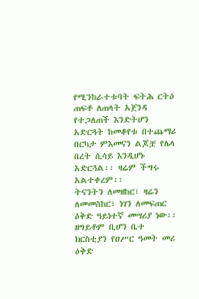የሚንከራተቱባት ፍትሕ ርትዕ ጠፍቶ ለጠላት አጀንዳ የተጋለጠች እንድትሆን አድርጓት ከመቆየቱ በተጨማሪ በርካታ ምእመናን ልጆቿ የሌላ በረት ሲሳይ እንዲሆኑ አድርጓል፡፡ ዛሬም ችግሩ አልተቀረም፡፡
ትናንትን ለመዘከር፣ ዛሬን ለመመስከር፣ ነገን ለመፍጠር ዕቅድ ዓይነተኛ መሣሪያ ነው፡፡ ዘግይቶም ቢሆን ቤተ ክርስቲያን የዐሥር ዓመት መሪ ዕቅድ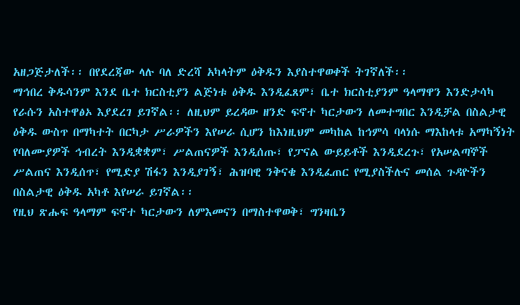አዘጋጅታለች፡፡ በየደረጃው ላሉ ባለ ድረሻ አካላትም ዕቅዱን እያስተዋወቀች ትገኛለች፡፡
ማኅበረ ቅዱሳንም እንደ ቤተ ክርስቲያን ልጅነቱ ዕቅዱ እንዲፈጸም፣ ቤተ ክርስቲያንም ዓላማዋን እንድታሳካ የራሱን አስተዋፅኦ እያደረገ ይገኛል፡፡ ለዚህም ይረዳው ዘንድ ፍኖተ ካርታውን ለመተግበር እንዲቻል በስልታዊ ዕቅዱ ውስጥ በማካተት በርካታ ሥራዎችን እየሠራ ሲሆን ከእነዚህም መካከል ከኅምሳ ባላነሱ ማእከላቱ አማካኝነት የባለሙያዎች ኅብረት እንዲቋቋም፣ ሥልጠናዎች እንዲሰጡ፣ የፓናል ውይይቶች እንዲደረጉ፣ የአሠልጣኞች ሥልጠና እንዲሰጥ፣ የሚድያ ሽፋን እንዲያገኝ፣ ሕዝባዊ ንቅናቄ እንዲፈጠር የሚያስችሉና መሰል ጉዳዮችን በስልታዊ ዕቅዱ አካቶ እየሠራ ይገኛል፡፡
የዚህ ጽሑፍ ዓላማም ፍኖተ ካርታውን ለምእመናን በማስተዋወቅ፣ ግንዛቤን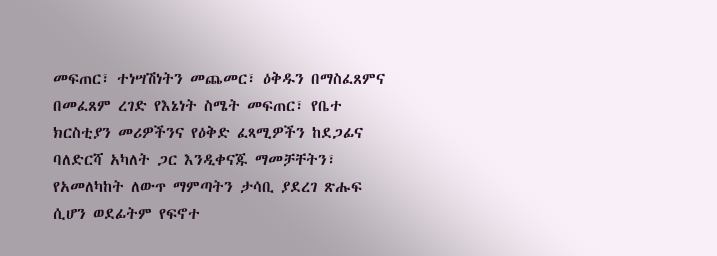መፍጠር፣ ተነሣሽነትን መጨመር፣ ዕቅዱን በማስፈጸምና በመፈጸም ረገድ የእኔነት ስሜት መፍጠር፣ የቤተ ክርስቲያን መሪዎችንና የዕቅድ ፈጻሚዎችን ከደጋፊና ባለድርሻ አካለት ጋር እንዲቀናጁ ማመቻቸትን፣ የአመለካከት ለውጥ ማምጣትን ታሳቢ ያደረገ ጽሑፍ ሲሆን ወደፊትም የፍኖተ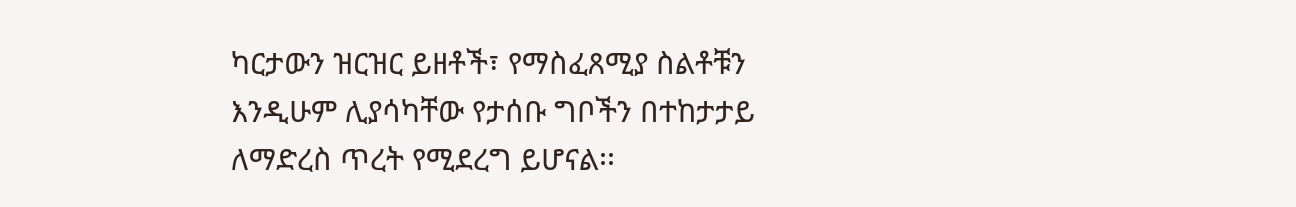ካርታውን ዝርዝር ይዘቶች፣ የማስፈጸሚያ ስልቶቹን እንዲሁም ሊያሳካቸው የታሰቡ ግቦችን በተከታታይ ለማድረስ ጥረት የሚደረግ ይሆናል፡፡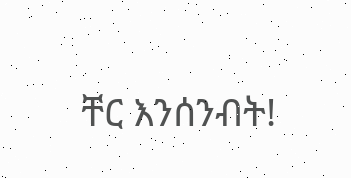ቸር እንሰንብት!